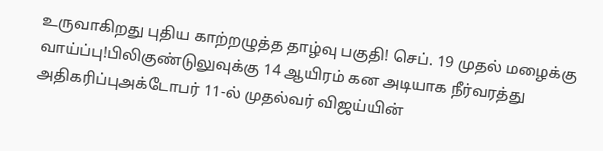உருவாகிறது புதிய காற்றழுத்த தாழ்வு பகுதி! செப். 19 முதல் மழைக்கு வாய்ப்பு!பிலிகுண்டுலுவுக்கு 14 ஆயிரம் கன அடியாக நீர்வரத்து அதிகரிப்புஅக்டோபர் 11-ல் முதல்வர் விஜய்யின்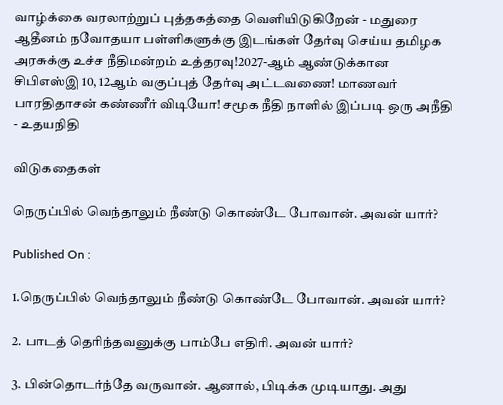வாழ்க்கை வரலாற்றுப் புத்தகத்தை வெளியிடுகிறேன் - மதுரை ஆதீனம் நவோதயா பள்ளிகளுக்கு இடங்கள் தேர்வு செய்ய தமிழக அரசுக்கு உச்ச நீதிமன்றம் உத்தரவு!2027-ஆம் ஆண்டுக்கான சிபிஎஸ்இ 10, 12ஆம் வகுப்புத் தேர்வு அட்டவணை! மாணவர் பாரதிதாசன் கண்ணீர் விடியோ! சமூக நீதி நாளில் இப்படி ஒரு அநீதி - உதயநிதி

விடுகதைகள்

நெருப்பில் வெந்தாலும் நீண்டு கொண்டே போவான். அவன் யார்?

Published On :

1.நெருப்பில் வெந்தாலும் நீண்டு கொண்டே போவான். அவன் யார்?

2. பாடத் தெரிந்தவனுக்கு பாம்பே எதிரி. அவன் யார்?

3. பின்தொடர்ந்தே வருவான். ஆனால், பிடிக்க முடியாது. அது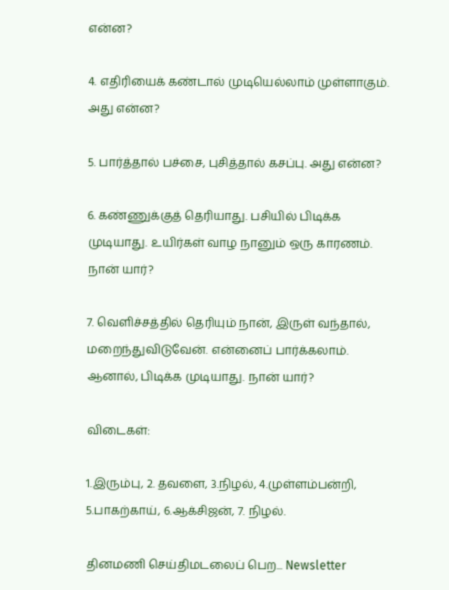என்ன?

4. எதிரியைக் கண்டால் முடியெல்லாம் முள்ளாகும். அது என்ன?

5. பார்த்தால் பச்சை, புசித்தால் கசப்பு. அது என்ன?

6. கண்ணுக்குத் தெரியாது. பசியில் பிடிக்க முடியாது. உயிர்கள் வாழ நானும் ஒரு காரணம். நான் யார்?

7. வெளிச்சத்தில் தெரியும் நான், இருள் வந்தால், மறைந்துவிடுவேன். என்னைப் பார்க்கலாம். ஆனால், பிடிக்க முடியாது. நான் யார்?

விடைகள்:

1.இரும்பு, 2. தவளை, 3.நிழல், 4.முள்ளம்பன்றி, 5.பாகற்காய், 6.ஆக்சிஜன், 7. நிழல்.

தினமணி செய்திமடலைப் பெற... Newsletter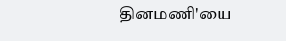தினமணி'யை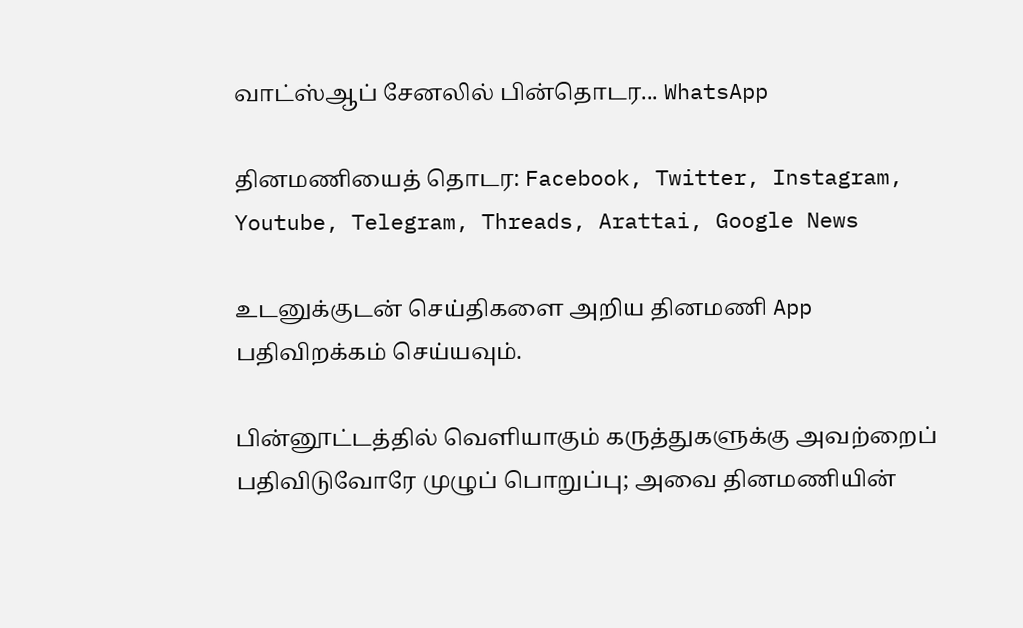வாட்ஸ்ஆப் சேனலில் பின்தொடர... WhatsApp

தினமணியைத் தொடர: Facebook, Twitter, Instagram, Youtube, Telegram, Threads, Arattai, Google News

உடனுக்குடன் செய்திகளை அறிய தினமணி App பதிவிறக்கம் செய்யவும்.

பின்னூட்டத்தில் வெளியாகும் கருத்துகளுக்கு அவற்றைப் பதிவிடுவோரே முழுப் பொறுப்பு; அவை தினமணியின்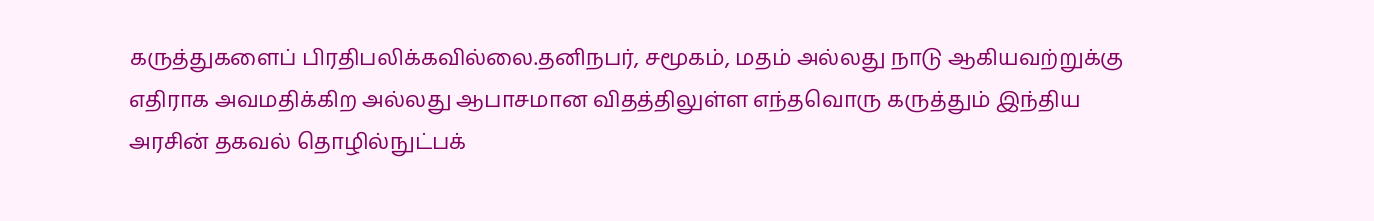கருத்துகளைப் பிரதிபலிக்கவில்லை.தனிநபர், சமூகம், மதம் அல்லது நாடு ஆகியவற்றுக்கு எதிராக அவமதிக்கிற அல்லது ஆபாசமான விதத்திலுள்ள எந்தவொரு கருத்தும் இந்திய அரசின் தகவல் தொழில்நுட்பக்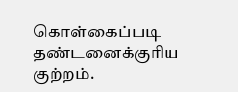கொள்கைப்படி தண்டனைக்குரிய குற்றம்.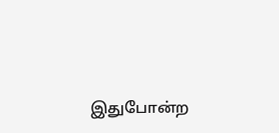இதுபோன்ற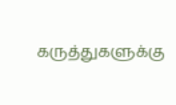கருத்துகளுக்கு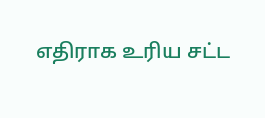எதிராக உரிய சட்ட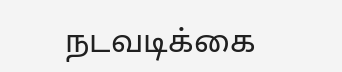நடவடிக்கை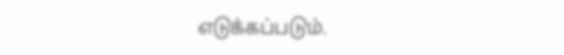எடுக்கப்படும்.